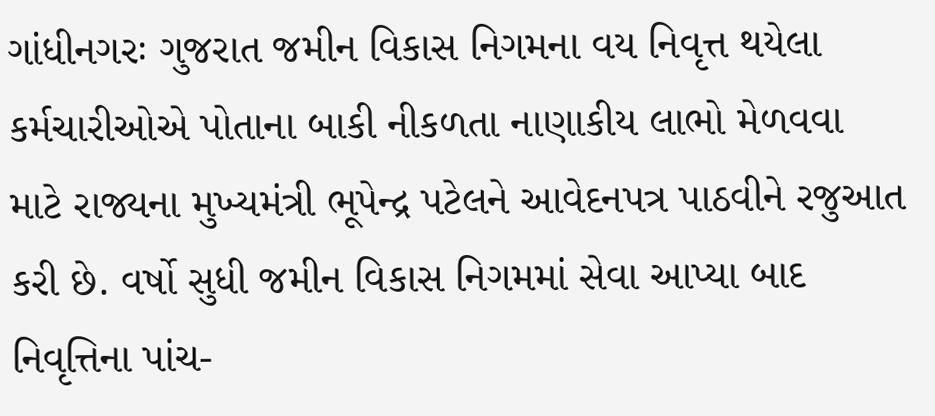ગાંધીનગરઃ ગુજરાત જમીન વિકાસ નિગમના વય નિવૃત્ત થયેલા કર્મચારીઓએ પોતાના બાકી નીકળતા નાણાકીય લાભો મેળવવા માટે રાજ્યના મુખ્યમંત્રી ભૂપેન્દ્ર પટેલને આવેદનપત્ર પાઠવીને રજુઆત કરી છે. વર્ષો સુધી જમીન વિકાસ નિગમમાં સેવા આપ્યા બાદ નિવૃત્તિના પાંચ-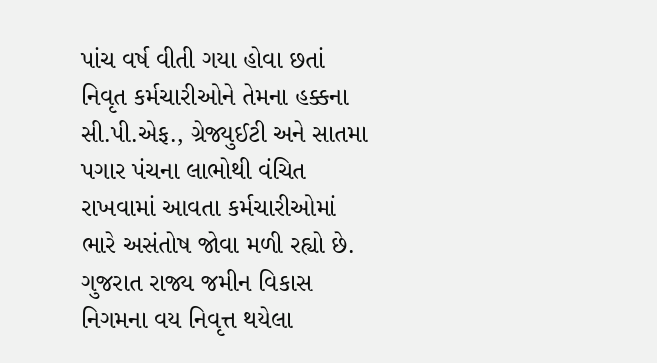પાંચ વર્ષ વીતી ગયા હોવા છતાં નિવૃત કર્મચારીઓને તેમના હક્કના સી.પી.એફ., ગ્રેજ્યુઈટી અને સાતમા પગાર પંચના લાભોથી વંચિત રાખવામાં આવતા કર્મચારીઓમાં ભારે અસંતોષ જોવા મળી રહ્યો છે.
ગુજરાત રાજ્ય જમીન વિકાસ નિગમના વય નિવૃત્ત થયેલા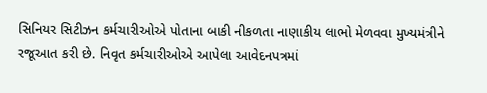સિનિયર સિટીઝન કર્મચારીઓએ પોતાના બાકી નીકળતા નાણાકીય લાભો મેળવવા મુખ્યમંત્રીને રજૂઆત કરી છે. નિવૃત કર્મચારીઓએ આપેલા આવેદનપત્રમાં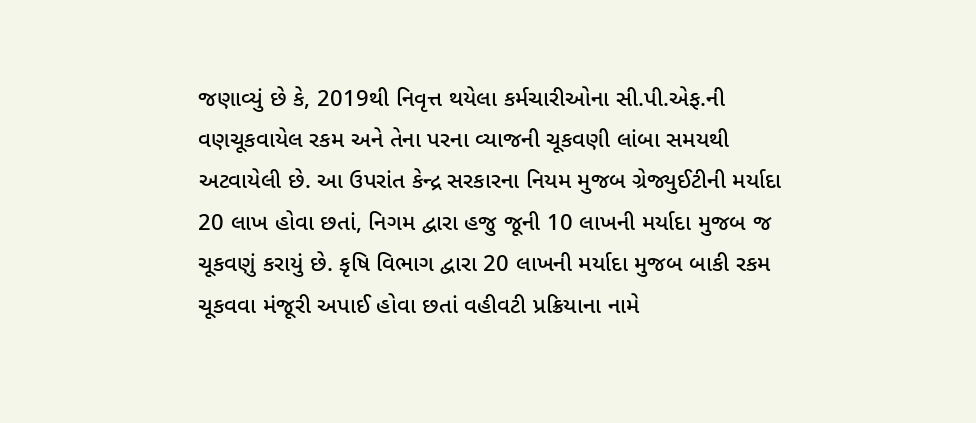જણાવ્યું છે કે, 2019થી નિવૃત્ત થયેલા કર્મચારીઓના સી.પી.એફ.ની વણચૂકવાયેલ રકમ અને તેના પરના વ્યાજની ચૂકવણી લાંબા સમયથી અટવાયેલી છે. આ ઉપરાંત કેન્દ્ર સરકારના નિયમ મુજબ ગ્રેજ્યુઈટીની મર્યાદા 20 લાખ હોવા છતાં, નિગમ દ્વારા હજુ જૂની 10 લાખની મર્યાદા મુજબ જ ચૂકવણું કરાયું છે. કૃષિ વિભાગ દ્વારા 20 લાખની મર્યાદા મુજબ બાકી રકમ ચૂકવવા મંજૂરી અપાઈ હોવા છતાં વહીવટી પ્રક્રિયાના નામે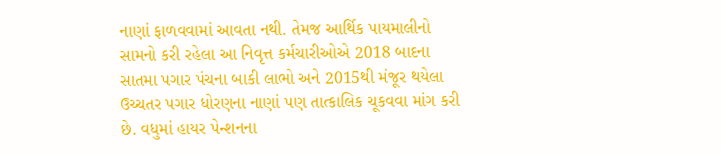નાણાં ફાળવવામાં આવતા નથી. તેમજ આર્થિક પાયમાલીનો સામનો કરી રહેલા આ નિવૃત્ત કર્મચારીઓએ 2018 બાદના સાતમા પગાર પંચના બાકી લાભો અને 2015થી મંજૂર થયેલા ઉચ્ચતર પગાર ધોરણના નાણાં પણ તાત્કાલિક ચૂકવવા માંગ કરી છે. વધુમાં હાયર પેન્શનના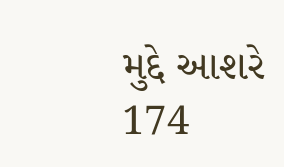મુદ્દે આશરે 174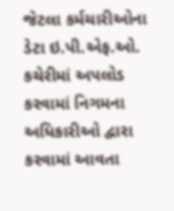જેટલા કર્મચારીઓના ડેટા ઇ.પી.એફ.ઓ. કચેરીમાં અપલોડ કરવામાં નિગમના અધિકારીઓ દ્વારા કરવામાં આવતા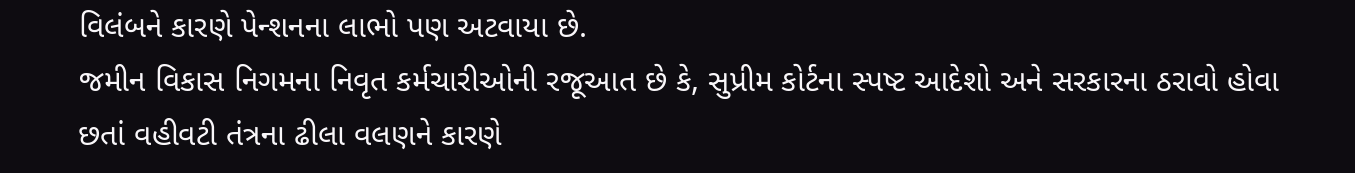વિલંબને કારણે પેન્શનના લાભો પણ અટવાયા છે.
જમીન વિકાસ નિગમના નિવૃત કર્મચારીઓની રજૂઆત છે કે, સુપ્રીમ કોર્ટના સ્પષ્ટ આદેશો અને સરકારના ઠરાવો હોવા છતાં વહીવટી તંત્રના ઢીલા વલણને કારણે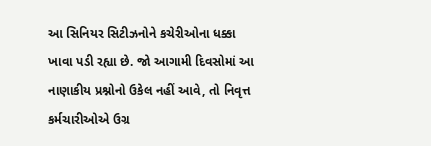આ સિનિયર સિટીઝનોને કચેરીઓના ધક્કા ખાવા પડી રહ્યા છે. જો આગામી દિવસોમાં આ નાણાકીય પ્રશ્નોનો ઉકેલ નહીં આવે, તો નિવૃત્ત કર્મચારીઓએ ઉગ્ર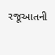રજૂઆતની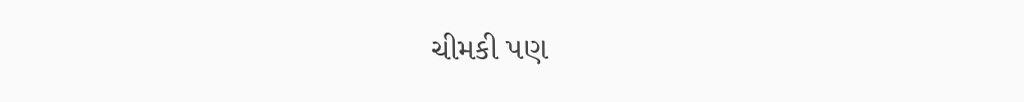ચીમકી પણ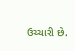ઉચ્ચારી છે.